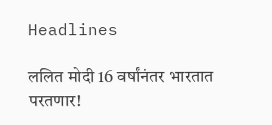Headlines

ललित मोदी 16 वर्षांनंतर भारतात परतणार!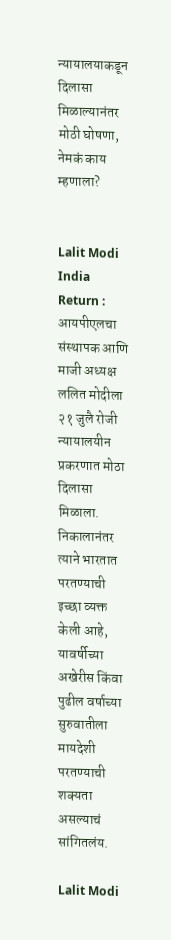न्यायालयाकडून दिलासा मिळाल्यानंतर मोठी घोषणा, नेमकं काय म्हणाला?


Lalit Modi India Return : आयपीएलचा संस्थापक आणि माजी अध्यक्ष ललित मोदीला २१ जुलै रोजी न्यायालयीन प्रकरणात मोठा दिलासा मिळाला. निकालानंतर त्याने भारतात परतण्याची इच्छा व्यक्त केली आहे, यावर्षीच्या अखेरीस किंवा पुढील वर्षाच्या सुरुवातीला मायदेशी परतण्याची शक्यता असल्याचं सांगितलंय.

Lalit Modi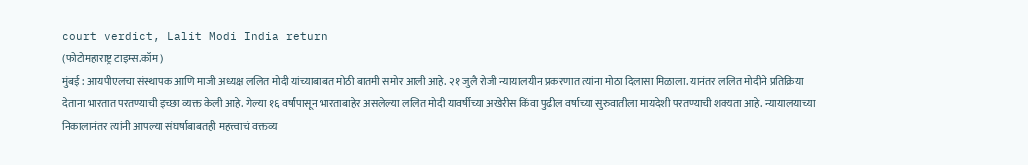court verdict, Lalit Modi India return
(फोटोमहाराष्ट्र टाइम्स.कॉम)
मुंबई : आयपीएलचा संस्थापक आणि माजी अध्यक्ष ललित मोदी यांच्याबाबत मोठी बातमी समोर आली आहे. २१ जुलै रोजी न्यायालयीन प्रकरणात त्यांना मोठा दिलासा मिळाला. यानंतर ललित मोदीने प्रतिक्रिया देताना भारतात परतण्याची इच्छा व्यक्त केली आहे. गेल्या १६ वर्षांपासून भारताबाहेर असलेल्या ललित मोदी यावर्षीच्या अखेरीस किंवा पुढील वर्षाच्या सुरुवातीला मायदेशी परतण्याची शक्यता आहे. न्यायालयाच्या निकालानंतर त्यांनी आपल्या संघर्षाबाबतही महत्त्वाचं वक्तव्य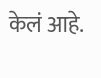केलं आहे.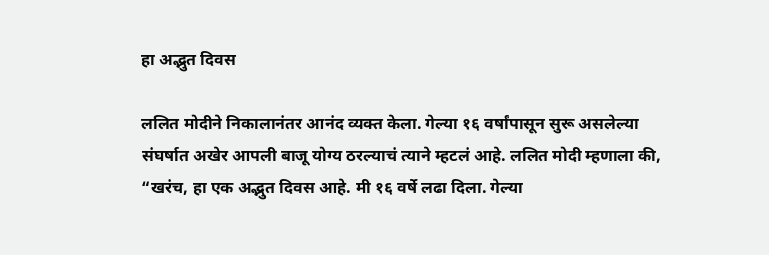हा अद्भुत दिवस

ललित मोदीने निकालानंतर आनंद व्यक्त केला. गेल्या १६ वर्षांपासून सुरू असलेल्या संघर्षात अखेर आपली बाजू योग्य ठरल्याचं त्याने म्हटलं आहे. ललित मोदी म्हणाला की, “खरंच, हा एक अद्भुत दिवस आहे. मी १६ वर्षे लढा दिला. गेल्या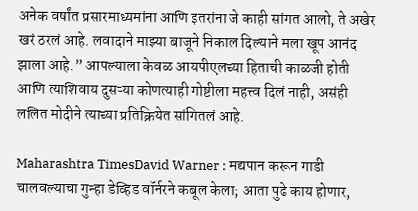अनेक वर्षांत प्रसारमाध्यमांना आणि इतरांना जे काही सांगत आलो, ते अखेर खरं ठरलं आहे. लवादाने माझ्या बाजूने निकाल दिल्याने मला खूप आनंद झाला आहे.” आपल्याला केवळ आयपीएलच्या हिताची काळजी होती आणि त्याशिवाय दुसऱ्या कोणत्याही गोष्टीला महत्त्व दिलं नाही, असंही ललित मोदीने त्याच्या प्रतिक्रियेत सांगितलं आहे.

Maharashtra TimesDavid Warner : मद्यपान करून गाडी चालवल्याचा गुन्हा डेव्हिड वॉर्नरने कबूल केला; आता पुढे काय होणार,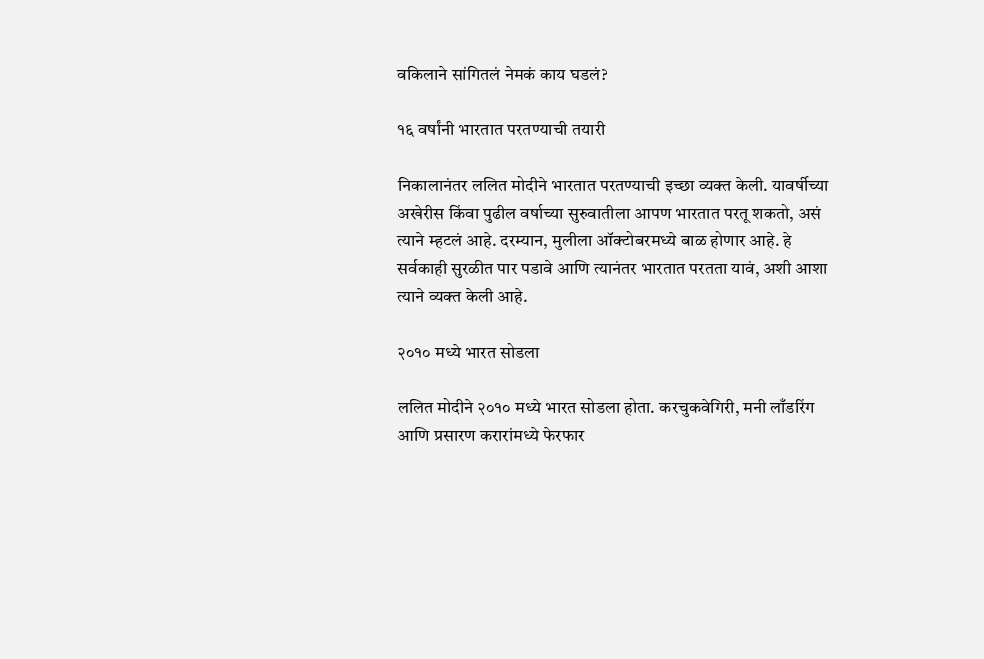वकिलाने सांगितलं नेमकं काय घडलं?

१६ वर्षांनी भारतात परतण्याची तयारी

निकालानंतर ललित मोदीने भारतात परतण्याची इच्छा व्यक्त केली. यावर्षीच्या अखेरीस किंवा पुढील वर्षाच्या सुरुवातीला आपण भारतात परतू शकतो, असं त्याने म्हटलं आहे. दरम्यान, मुलीला ऑक्टोबरमध्ये बाळ होणार आहे. हे सर्वकाही सुरळीत पार पडावे आणि त्यानंतर भारतात परतता यावं, अशी आशा त्याने व्यक्त केली आहे.

२०१० मध्ये भारत सोडला

ललित मोदीने २०१० मध्ये भारत सोडला होता. करचुकवेगिरी, मनी लाँडरिंग आणि प्रसारण करारांमध्ये फेरफार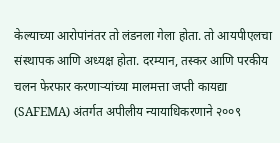केल्याच्या आरोपांनंतर तो लंडनला गेला होता. तो आयपीएलचा संस्थापक आणि अध्यक्ष होता. दरम्यान, तस्कर आणि परकीय चलन फेरफार करणाऱ्यांच्या मालमत्ता जप्ती कायद्या (SAFEMA) अंतर्गत अपीलीय न्यायाधिकरणाने २००९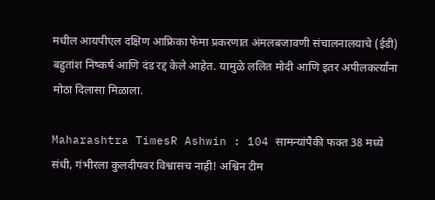मधील आयपीएल दक्षिण आफ्रिका फेमा प्रकरणात अंमलबजावणी संचालनालयाचे (ईडी) बहुतांश निष्कर्ष आणि दंड रद्द केले आहेत. यामुळे ललित मोदी आणि इतर अपीलकर्त्यांना मोठा दिलासा मिळाला.

Maharashtra TimesR Ashwin : 104 सामन्यांपैकी फक्त 38 मध्ये संधी, गंभीरला कुलदीपवर विश्वासच नाही! अश्विन टीम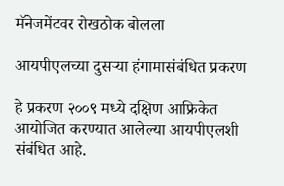मॅनेजमेंटवर रोखठोक बोलला

आयपीएलच्या दुसऱ्या हंगामासंबंधित प्रकरण

हे प्रकरण २००९ मध्ये दक्षिण आफ्रिकेत आयोजित करण्यात आलेल्या आयपीएलशी संबंधित आहे.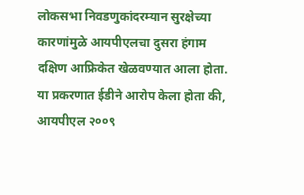लोकसभा निवडणुकांदरम्यान सुरक्षेच्या कारणांमुळे आयपीएलचा दुसरा हंगाम दक्षिण आफ्रिकेत खेळवण्यात आला होता. या प्रकरणात ईडीने आरोप केला होता की, आयपीएल २००९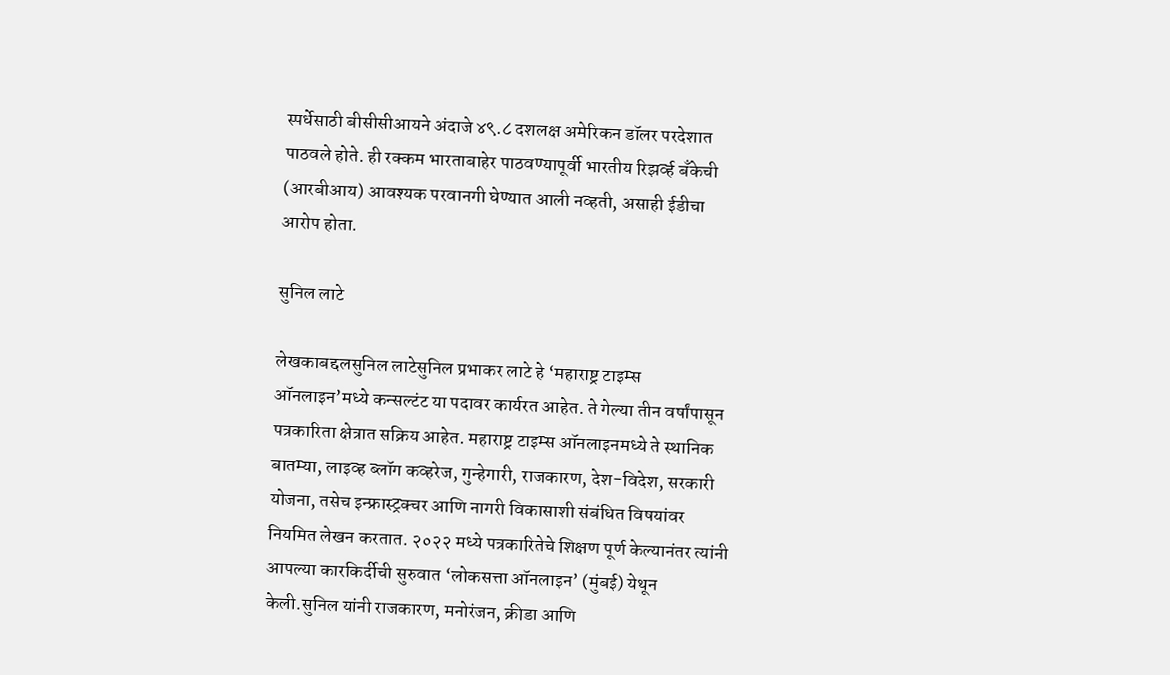स्पर्धेसाठी बीसीसीआयने अंदाजे ४९.८ दशलक्ष अमेरिकन डॉलर परदेशात पाठवले होते. ही रक्कम भारताबाहेर पाठवण्यापूर्वी भारतीय रिझर्व्ह बँकेची (आरबीआय) आवश्यक परवानगी घेण्यात आली नव्हती, असाही ईडीचा आरोप होता.

सुनिल लाटे

लेखकाबद्दलसुनिल लाटेसुनिल प्रभाकर लाटे हे ‘महाराष्ट्र टाइम्स ऑनलाइन’मध्ये कन्सल्टंट या पदावर कार्यरत आहेत. ते गेल्या तीन वर्षांपासून पत्रकारिता क्षेत्रात सक्रिय आहेत. महाराष्ट्र टाइम्स ऑनलाइनमध्ये ते स्थानिक बातम्या, लाइव्ह ब्लॉग कव्हरेज, गुन्हेगारी, राजकारण, देश-विदेश, सरकारी योजना, तसेच इन्फ्रास्ट्रक्चर आणि नागरी विकासाशी संबंधित विषयांवर नियमित लेखन करतात. २०२२ मध्ये पत्रकारितेचे शिक्षण पूर्ण केल्यानंतर त्यांनी आपल्या कारकिर्दीची सुरुवात ‘लोकसत्ता ऑनलाइन’ (मुंबई) येथून केली.सुनिल यांनी राजकारण, मनोरंजन, क्रीडा आणि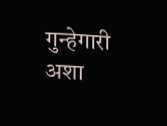गुन्हेगारी अशा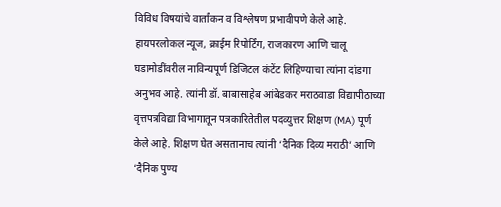विविध विषयांचे वार्तांकन व विश्लेषण प्रभावीपणे केले आहे. हायपरलोकल न्यूज, क्राईम रिपोर्टिंग, राजकारण आणि चालू घडामोडींवरील नाविन्यपूर्ण डिजिटल कंटेंट लिहिण्याचा त्यांना दांडगा अनुभव आहे. त्यांनी डॉ. बाबासाहेब आंबेडकर मराठवाडा विद्यापीठाच्या वृत्तपत्रविद्या विभागातून पत्रकारितेतील पदव्युत्तर शिक्षण (MA) पूर्ण केले आहे. शिक्षण घेत असतानाच त्यांनी ‘दैनिक दिव्य मराठी’ आणि ‘दैनिक पुण्य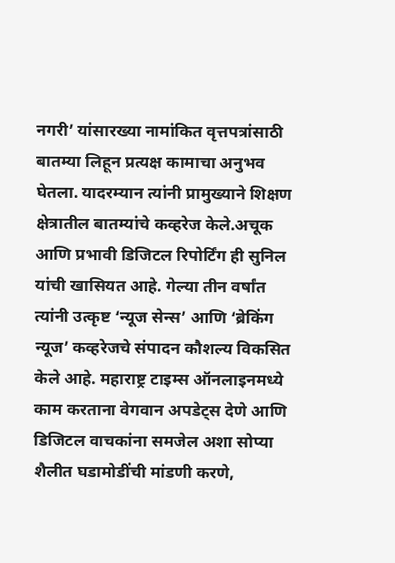नगरी’ यांसारख्या नामांकित वृत्तपत्रांसाठी बातम्या लिहून प्रत्यक्ष कामाचा अनुभव घेतला. यादरम्यान त्यांनी प्रामुख्याने शिक्षण क्षेत्रातील बातम्यांचे कव्हरेज केले.अचूक आणि प्रभावी डिजिटल रिपोर्टिंग ही सुनिल यांची खासियत आहे. गेल्या तीन वर्षांत त्यांनी उत्कृष्ट ‘न्यूज सेन्स’ आणि ‘ब्रेकिंग न्यूज’ कव्हरेजचे संपादन कौशल्य विकसित केले आहे. महाराष्ट्र टाइम्स ऑनलाइनमध्ये काम करताना वेगवान अपडेट्स देणे आणि डिजिटल वाचकांना समजेल अशा सोप्या शैलीत घडामोडींची मांडणी करणे,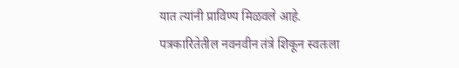यात त्यांनी प्राविण्य मिळवले आहे. पत्रकारितेतील नवनवीन तंत्रे शिकून स्वतःला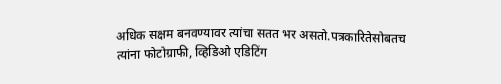अधिक सक्षम बनवण्यावर त्यांचा सतत भर असतो.पत्रकारितेसोबतच त्यांना फोटोग्राफी, व्हिडिओ एडिटिंग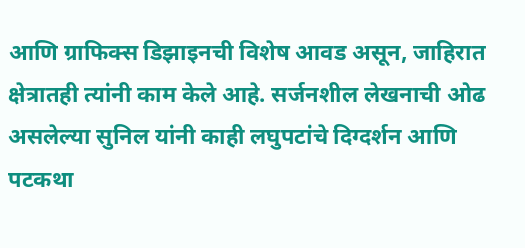आणि ग्राफिक्स डिझाइनची विशेष आवड असून, जाहिरात क्षेत्रातही त्यांनी काम केले आहे. सर्जनशील लेखनाची ओढ असलेल्या सुनिल यांनी काही लघुपटांचे दिग्दर्शन आणि पटकथा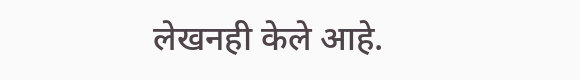लेखनही केले आहे.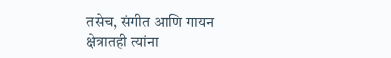तसेच, संगीत आणि गायन क्षेत्रातही त्यांना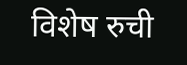विशेष रुची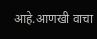आहे.आणखी वाचा